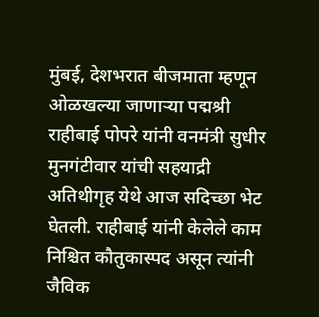मुंबई, देशभरात बीजमाता म्हणून ओळखल्या जाणाऱ्या पद्मश्री राहीबाई पोपरे यांनी वनमंत्री सुधीर मुनगंटीवार यांची सहयाद्री अतिथीगृह येथे आज सदिच्छा भेट घेतली. राहीबाई यांनी केलेले काम निश्चित कौतुकास्पद असून त्यांनी जैविक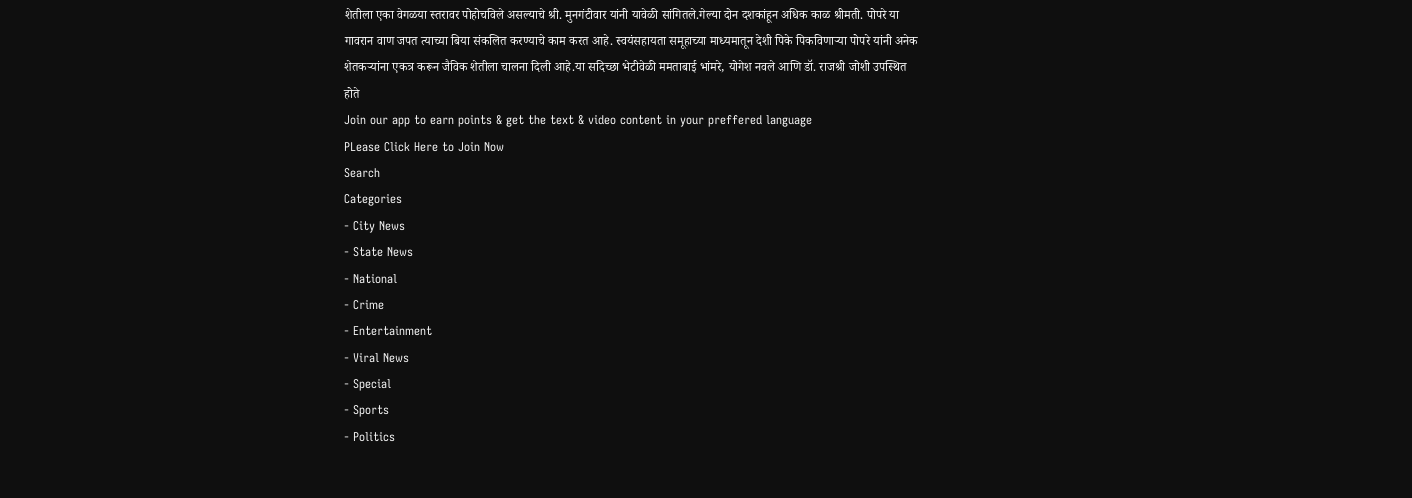शेतीला एका वेगळया स्तरावर पोहोचविले असल्याचे श्री. मुनगंटीवार यांनी यावेळी सांगितले.गेल्या दोन दशकांहून अधिक काळ श्रीमती. पोपरे या गावरान वाण जपत त्याच्या बिया संकलित करण्याचे काम करत आहे. स्वयंसहायता समूहाच्या माध्यमातून देशी पिके पिकविणाऱ्या पोपरे यांनी अनेक शेतकऱ्यांना एकत्र करून जैविक शेतीला चालना दिली आहे.या सदिच्छा भेटीवेळी ममताबाई भांमरे, योगेश नवले आणि डॉ. राजश्री जोशी उपस्थित होते
Join our app to earn points & get the text & video content in your preffered language
PLease Click Here to Join Now
Search
Categories
- City News
- State News
- National
- Crime
- Entertainment
- Viral News
- Special
- Sports
- Politics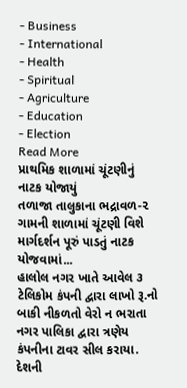- Business
- International
- Health
- Spiritual
- Agriculture
- Education
- Election
Read More
પ્રાથમિક શાળામાં ચૂંટણીનું નાટક યોજાયું
તળાજા તાલુકાના ભદ્રાવળ-૨ ગામની શાળામાં ચૂંટણી વિશે માર્ગદર્શન પૂરું પાડતું નાટક યોજવામાં...
હાલોલ નગર ખાતે આવેલ ૩ ટેલિકોમ કંપની દ્વારા લાખો રૂ.નો બાકી નીકળતો વેરો ન ભરાતા નગર પાલિકા દ્વારા ત્રણેય કંપનીના ટાવર સીલ કરાયા.
દેશની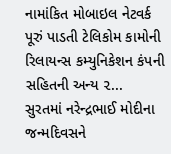નામાંકિત મોબાઇલ નેટવર્ક પૂરું પાડતી ટેલિકોમ કામોની રિલાયન્સ કમ્યુનિકેશન કંપની સહિતની અન્ય ૨...
સુરતમાં નરેન્દ્રભાઈ મોદીના જન્મદિવસને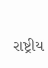રાષ્ટ્રીય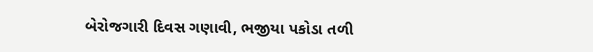બેરોજગારી દિવસ ગણાવી, ભજીયા પકોડા તળી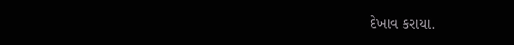દેખાવ કરાયા.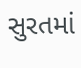સુરતમાં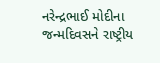નરેન્દ્રભાઈ મોદીના જન્મદિવસને રાષ્ટ્રીય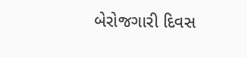બેરોજગારી દિવસ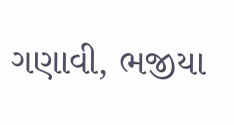ગણાવી, ભજીયા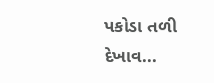પકોડા તળી દેખાવ...